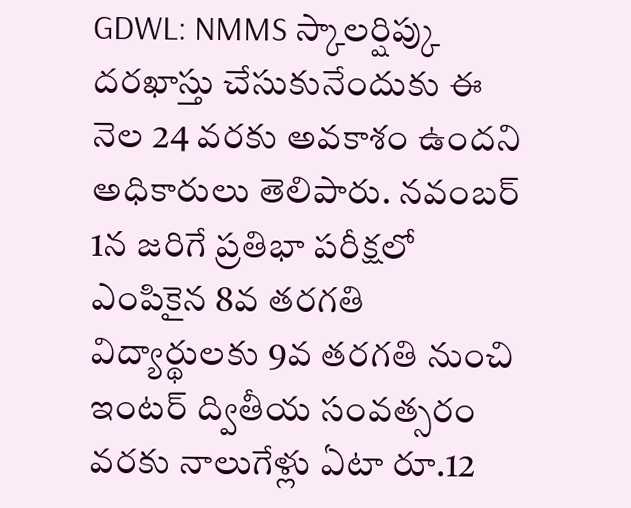GDWL: NMMS స్కాలర్షిప్కు దరఖాస్తు చేసుకునేందుకు ఈ నెల 24 వరకు అవకాశం ఉందని అధికారులు తెలిపారు. నవంబర్ 1న జరిగే ప్రతిభా పరీక్షలో ఎంపికైన 8వ తరగతి విద్యార్థులకు 9వ తరగతి నుంచి ఇంటర్ ద్వితీయ సంవత్సరం వరకు నాలుగేళ్లు ఏటా రూ.12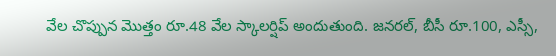వేల చొప్పున మొత్తం రూ.48 వేల స్కాలర్షిప్ అందుతుంది. జనరల్, బీసీ రూ.100, ఎస్సీ,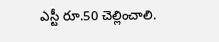ఎస్టీ రూ.50 చెల్లించాలి.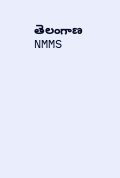తెలంగాణ
NMMS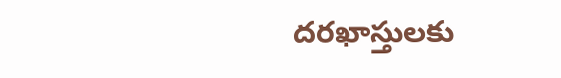దరఖాస్తులకు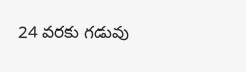24 వరకు గడువు